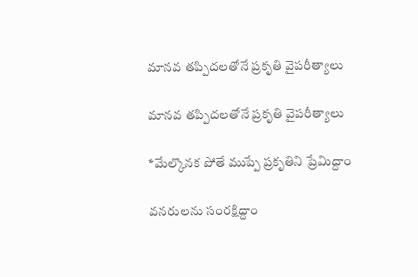మానవ తప్పిదలతోనే ప్రకృతి వైపరీత్యాలు

మానవ తప్పిదలతోనే ప్రకృతి వైపరీత్యాలు

*మేల్కొనక పోతే ముప్పే ప్రకృతిని ప్రేమిద్దాం

వనరులను సంరక్షిద్దాం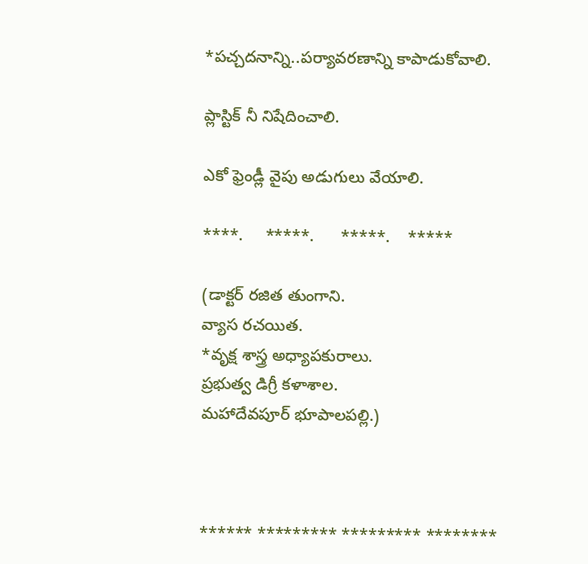*పచ్చదనాన్ని..పర్యావరణాన్ని కాపాడుకోవాలి.

ప్లాస్టిక్ నీ నిషేదించాలి.

ఎకో ఫ్రెండ్లీ వైపు అడుగులు వేయాలి.

****.     *****.      *****.    *****

(డాక్టర్ రజిత తుంగాని.
వ్యాస రచయిత.
*వృక్ష శాస్త్ర అధ్యాపకురాలు.
ప్రభుత్వ డిగ్రీ కళాశాల.
మహాదేవపూర్ భూపాలపల్లి.)



****** ********* ********* ********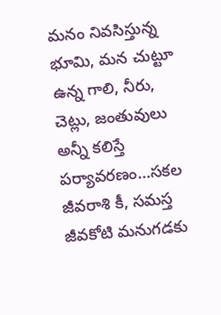మనం నివసిస్తున్న భూమి, మన చుట్టూ ఉన్న గాలి, నీరు, చెట్లు, జంతువులు అన్నీ కలిస్తే పర్యావరణం…సకల జీవరాశి కీ, సమస్త జీవకోటి మనుగడకు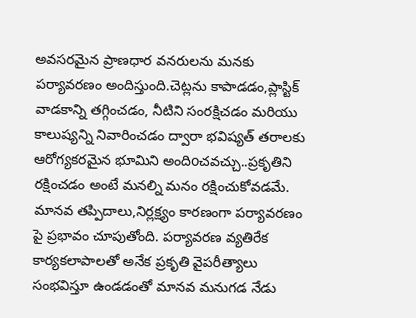అవసరమైన ప్రాణధార వనరులను మనకు పర్యావరణం అందిస్తుంది.చెట్లను కాపాడడం,ప్లాస్టిక్ వాడకాన్ని తగ్గించడం, నీటిని సంరక్షిచడం మరియు కాలుష్యన్ని నివారించడం ద్వారా భవిష్యత్ తరాలకు ఆరోగ్యకరమైన భూమిని అందిoచవచ్చు..ప్రకృతిని రక్షించడం అంటే మనల్ని మనం రక్షించుకోవడమే. మానవ తప్పిదాలు,నిర్లక్ష్యం కారణంగా పర్యావరణం పై ప్రభావం చూపుతోంది. పర్యావరణ వ్యతిరేక కార్యకలాపాలతో అనేక ప్రకృతి వైపరీత్యాలు సంభవిస్తూ ఉండడంతో మానవ మనుగడ నేడు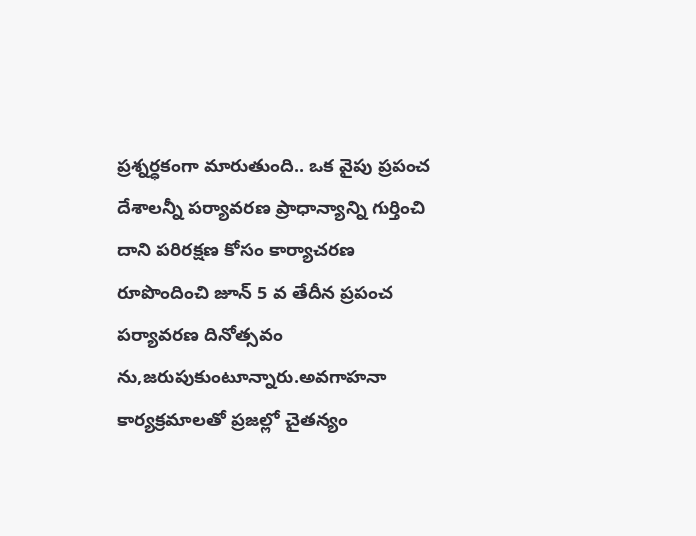ప్రశ్నర్ధకంగా మారుతుంది.. ఒక వైపు ప్రపంచ దేశాలన్నీ పర్యావరణ ప్రాధాన్యాన్ని గుర్తించి దాని పరిరక్షణ కోసం కార్యాచరణ రూపొందించి జూన్ 5 వ తేదీన ప్రపంచ పర్యావరణ దినోత్సవం ను,జరుపుకుంటూన్నారు.అవగాహనా కార్యక్రమాలతో ప్రజల్లో చైతన్యం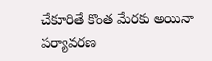చేకూరితే కొంత మేరకు అయినా పర్యావరణ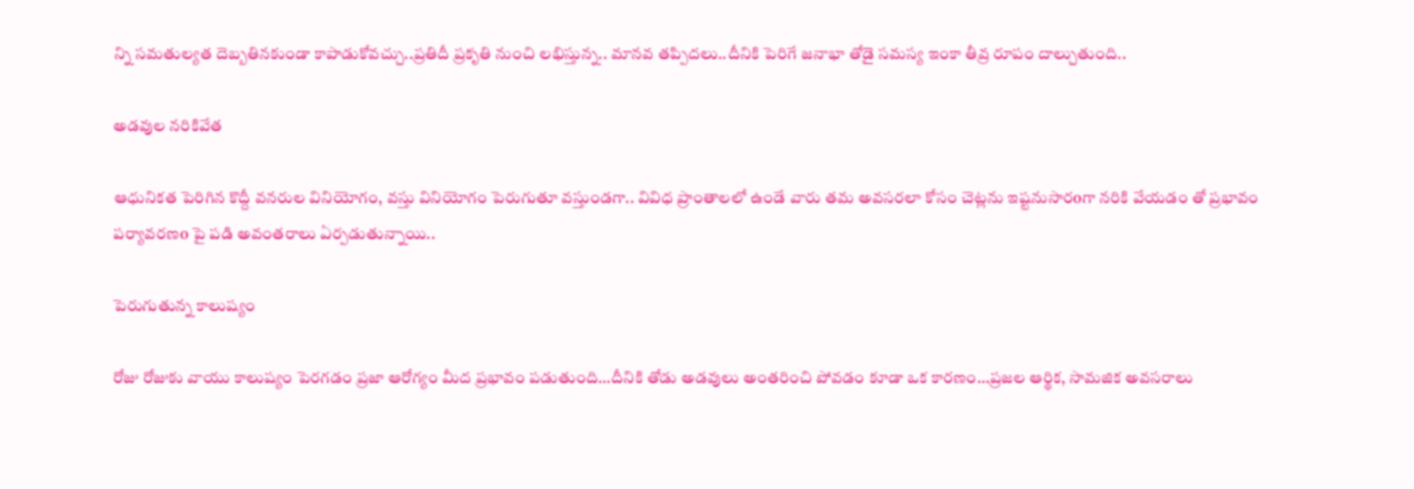న్ని సమతుల్యత దెబ్బతినకుండా కాపాడుకోవచ్చు..ప్రతిదీ ప్రకృతి నుంచి లభిస్తున్న.. మానవ తప్పిదలు..దీనికి పెరిగే జనాభా తోడై సమస్య ఇంకా తీవ్ర రూపం దాల్చుతుంది..

అడవుల నరికివేత

ఆధునికత పెరిగిన కొద్దీ వనరుల వినియోగం, వస్తు వినియోగం పెరుగుతూ వస్తుండగా.. వివిధ ప్రాంతాలలో ఉండే వారు తమ అవసరలా కోసం చెట్లను ఇష్టనుసారoగా నరికి వేయడం తో ప్రభావం పర్యావరణo పై పడి అవంతరాలు ఏర్పడుతున్నాయి..

పెరుగుతున్న కాలుష్యం

రోజు రోజుకు వాయు కాలుష్యం పెరగడం ప్రజా ఆరోగ్యం మీద ప్రభావం పడుతుంది…దీనికి తోడు అడవులు అంతరించి పోవడం కూడా ఒక కారణం…ప్రజల ఆర్థిక, సామజిక అవసరాలు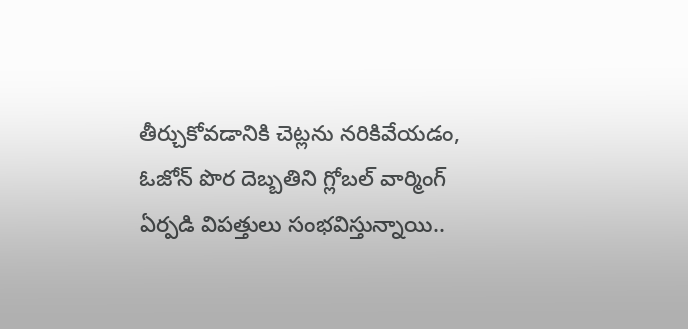తీర్చుకోవడానికి చెట్లను నరికివేయడం, ఓజోన్ పొర దెబ్బతిని గ్లోబల్ వార్మింగ్ ఏర్పడి విపత్తులు సంభవిస్తున్నాయి..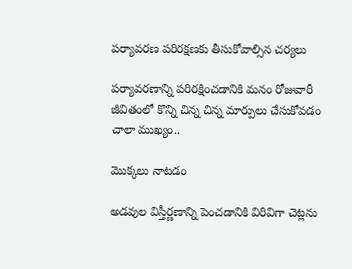పర్యావరణ పరిరక్షణకు తీసుకోవాల్సిన చర్యలు

పర్యావరణాన్ని పరిరక్షించడానికి మనం రోజువారీ జీవితంలో కొన్ని చిన్న చిన్న మార్పులు చేసుకోవడం చాలా ముఖ్యం..

మొక్కలు నాటడం

అడవుల విస్తీర్ణణాన్ని పెంచడానికి విరివిగా చెట్లను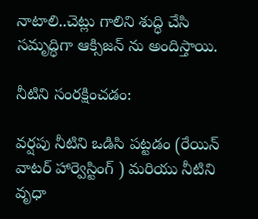నాటాలి..చెట్లు గాలిని శుద్ధి చేసి సమృద్ధిగా ఆక్సిజన్ ను అందిస్తాయి.

నీటిని సంరక్షించడం:

వర్షపు నీటిని ఒడిసి పట్టడం (రేయిన్ వాటర్ హార్వెస్టింగ్ ) మరియు నీటిని వృధా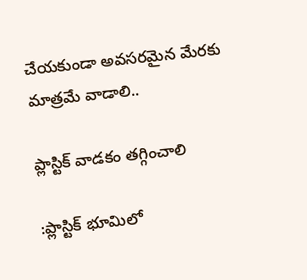చేయకుండా అవసరమైన మేరకు మాత్రమే వాడాలి..

ప్లాస్టిక్ వాడకం తగ్గించాలి

:ప్లాస్టిక్ భూమిలో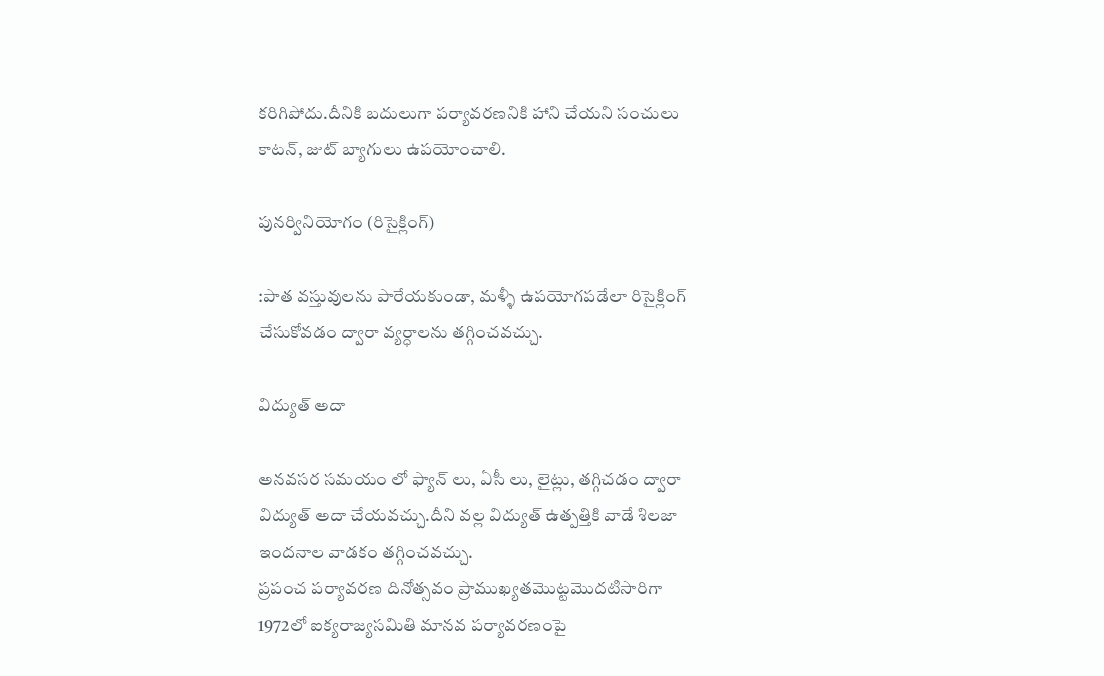కరిగిపోదు.దీనికి బదులుగా పర్యావరణనికి హాని చేయని సంచులు కాటన్, జుట్ బ్యాగులు ఉపయోంచాలి.

పునర్వినియోగం (రిసైక్లింగ్)

:పాత వస్తువులను పారేయకుండా, మళ్ళీ ఉపయోగపడేలా రిసైక్లింగ్ చేసుకోవడం ద్వారా వ్యర్ధాలను తగ్గించవచ్చు.

విద్యుత్ అదా

అనవసర సమయం లో ఫ్యాన్ లు, ఏసీ లు, లైట్లు, తగ్గిచడం ద్వారా విద్యుత్ అదా చేయవచ్చు.దీని వల్ల విద్యుత్ ఉత్పత్తికి వాడే శిలజా ఇందనాల వాడకం తగ్గించవచ్చు.
ప్రపంచ పర్యావరణ దినోత్సవం ప్రాముఖ్యతమొట్టమొదటిసారిగా 1972లో ఐక్యరాజ్యసమితి మానవ పర్యావరణంపై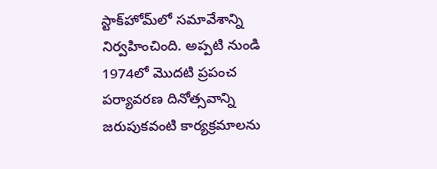స్టాక్‌హోమ్‌లో సమావేశాన్ని నిర్వహించింది. అప్పటి నుండి 1974లో మొదటి ప్రపంచ పర్యావరణ దినోత్సవాన్ని జరుపుకవంటి కార్యక్రమాలను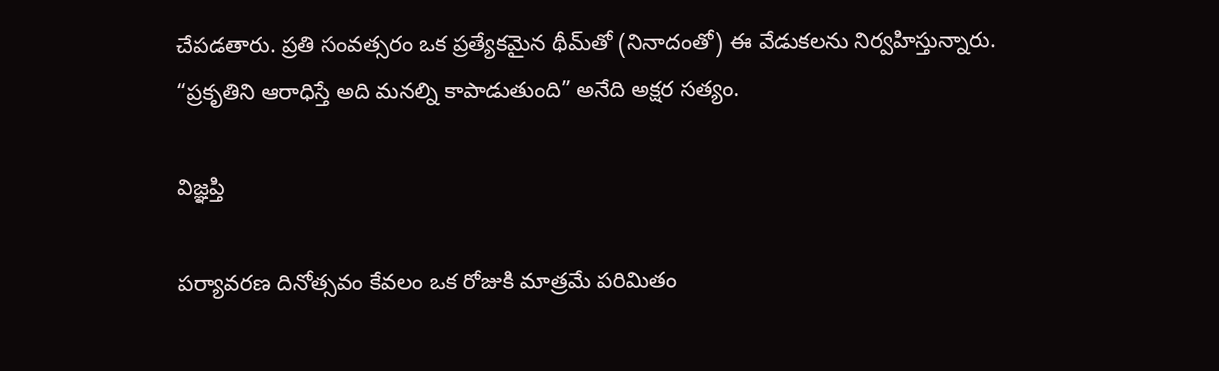చేపడతారు. ప్రతి సంవత్సరం ఒక ప్రత్యేకమైన థీమ్‌తో (నినాదంతో) ఈ వేడుకలను నిర్వహిస్తున్నారు.
“ప్రకృతిని ఆరాధిస్తే అది మనల్ని కాపాడుతుంది” అనేది అక్షర సత్యం.

విజ్ఞప్తి

పర్యావరణ దినోత్సవం కేవలం ఒక రోజుకి మాత్రమే పరిమితం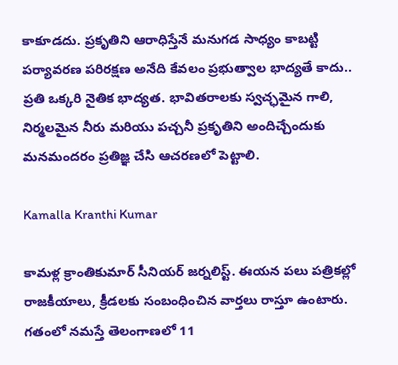కాకూడదు. ప్రకృతిని ఆరాధిస్తేనే మనుగడ సాధ్యం కాబట్టి పర్యావరణ పరిరక్షణ అనేది కేవలం ప్రభుత్వాల భాద్యతే కాదు.. ప్రతి ఒక్కరి నైతిక భాద్యత. భావితరాలకు స్వచ్ఛమైన గాలి, నిర్మలమైన నీరు మరియు పచ్చనీ ప్రకృతిని అందిచ్చేందుకు మనమందరం ప్రతిజ్ఞ చేసి ఆచరణలో పెట్టాలి.

Kamalla Kranthi Kumar

కామళ్ల క్రాంతికుమార్ సీనియర్ జర్నలిస్ట్. ఈయన పలు పత్రికల్లో రాజకీయాలు, క్రీడలకు సంబంధించిన వార్తలు రాస్తూ ఉంటారు. గతంలో నమస్తే తెలంగాణలో 11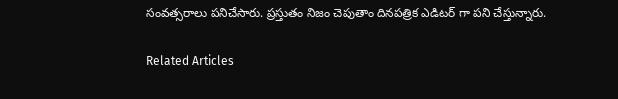సంవత్సరాలు పనిచేసారు. ప్రస్తుతం నిజం చెపుతాం దినపత్రిక ఎడిటర్ గా పని చేస్తున్నారు.

Related Articles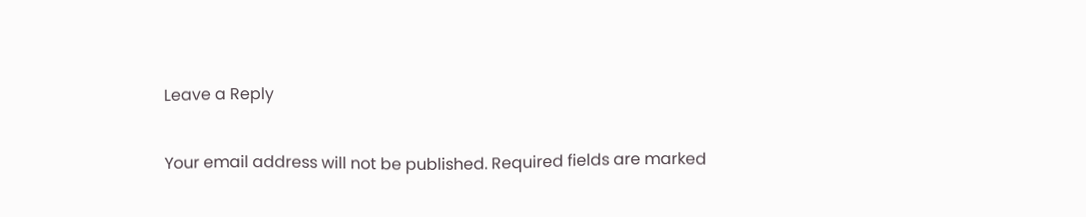Leave a Reply

Your email address will not be published. Required fields are marked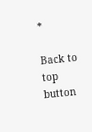*

Back to top button